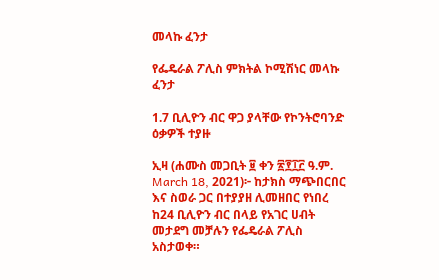መላኩ ፈንታ

የፌዴራል ፖሊስ ምክትል ኮሚሽነር መላኩ ፈንታ

1.7 ቢሊዮን ብር ዋጋ ያላቸው የኮንትሮባንድ ዕቃዎች ተያዙ

ኢዛ (ሐሙስ መጋቢት ፱ ቀን ፳፻፲፫ ዓ.ም. March 18, 2021)፦ ከታክስ ማጭበርበር እና ስወራ ጋር በተያያዘ ሊመዘበር የነበረ ከ24 ቢሊዮን ብር በላይ የአገር ሀብት መታደግ መቻሉን የፌዴራል ፖሊስ አስታወቀ።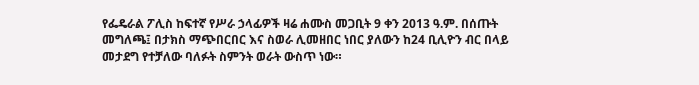የፌዴራል ፖሊስ ከፍተኛ የሥራ ኃላፊዎች ዛሬ ሐሙስ መጋቢት 9 ቀን 2013 ዓ.ም. በሰጡት መግለጫ፤ በታክስ ማጭበርበር እና ስወራ ሊመዘበር ነበር ያለውን ከ24 ቢሊዮን ብር በላይ መታደግ የተቻለው ባለፉት ስምንት ወራት ውስጥ ነው።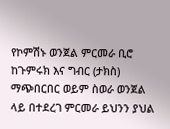የኮምሽኑ ወንጀል ምርመራ ቢሮ ከጉምሩክ እና ግብር (ታክስ) ማጭበርበር ወይም ስወራ ወንጀል ላይ በተደረገ ምርመራ ይህንን ያህል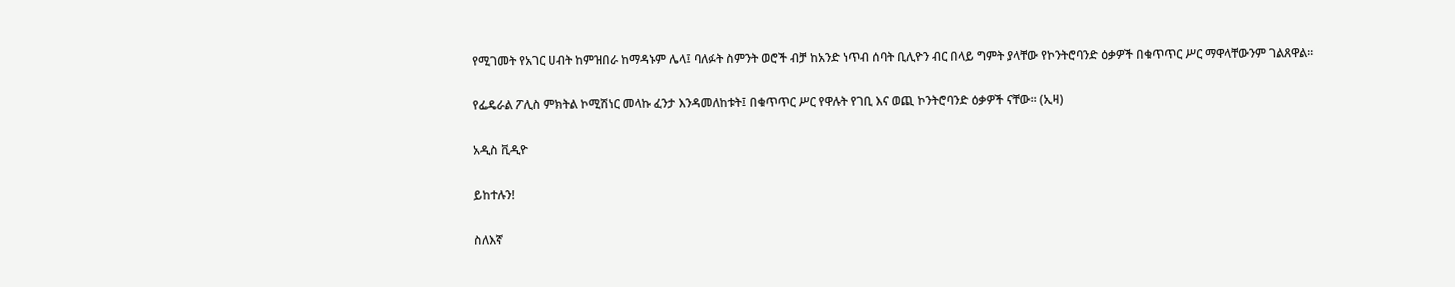የሚገመት የአገር ሀብት ከምዝበራ ከማዳኑም ሌላ፤ ባለፉት ስምንት ወሮች ብቻ ከአንድ ነጥብ ሰባት ቢሊዮን ብር በላይ ግምት ያላቸው የኮንትሮባንድ ዕቃዎች በቁጥጥር ሥር ማዋላቸውንም ገልጸዋል።

የፌዴራል ፖሊስ ምክትል ኮሚሽነር መላኩ ፈንታ እንዳመለከቱት፤ በቁጥጥር ሥር የዋሉት የገቢ እና ወጪ ኮንትሮባንድ ዕቃዎች ናቸው። (ኢዛ)

አዲስ ቪዲዮ

ይከተሉን!

ስለእኛ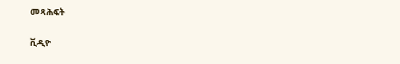መጻሕፍት

ቪዲዮ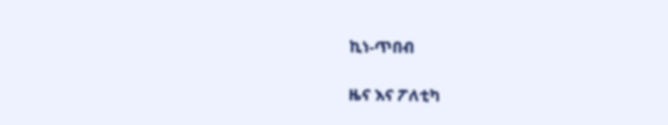ኪነ-ጥበብ

ዜና እና ፖለቲካ